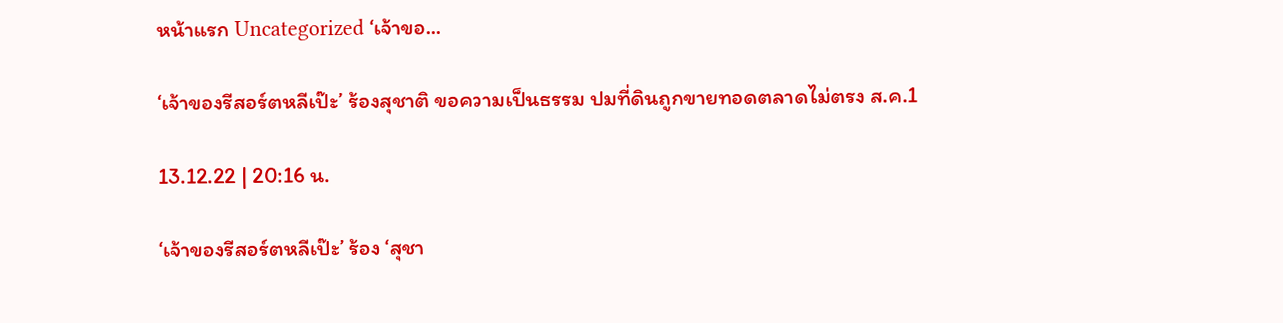หน้าแรก Uncategorized ‘เจ้าขอ...

‘เจ้าของรีสอร์ตหลีเป๊ะ’ ร้องสุชาติ ขอความเป็นธรรม ปมที่ดินถูกขายทอดตลาดไม่ตรง ส.ค.1

13.12.22 | 20:16 น.

‘เจ้าของรีสอร์ตหลีเป๊ะ’ ร้อง ‘สุชา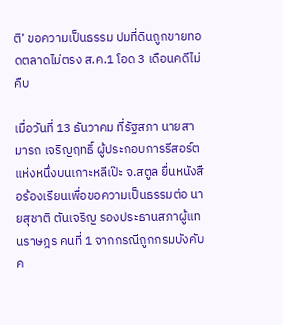ติ’ ขอความเป็นธรรม ปมที่ดินถูกขายทอดตลาดไม่ตรง ส.ค.1 โอด 3 เดือนคดีไม่คืบ

เมื่อวันที่ 13 ธันวาคม ที่รัฐสภา นายสามารถ เจริญฤทธิ์ ผู้ประกอบการรีสอร์ตแห่งหนึ่งบนเกาะหลีเป๊ะ จ.สตูล ยื่นหนังสือร้องเรียนเพื่อขอความเป็นธรรมต่อ นายสุชาติ ตันเจริญ รองประธานสภาผู้แทนราษฎร คนที่ 1 จากกรณีถูกกรมบังคับค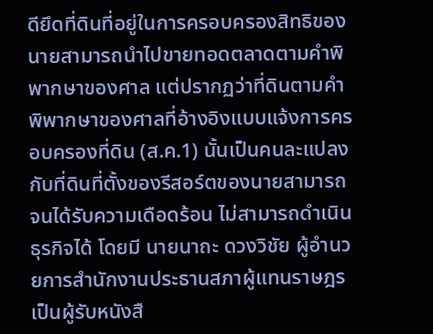ดียึดที่ดินที่อยู่ในการครอบครองสิทธิของนายสามารถนำไปขายทอดตลาดตามคำพิพากษาของศาล แต่ปรากฏว่าที่ดินตามคำพิพากษาของศาลที่อ้างอิงแบบแจ้งการครอบครองที่ดิน (ส.ค.1) นั้นเป็นคนละแปลงกับที่ดินที่ตั้งของรีสอร์ตของนายสามารถ จนได้รับความเดือดร้อน ไม่สามารถดำเนินธุรกิจได้ โดยมี นายนาถะ ดวงวิชัย ผู้อำนวยการสำนักงานประธานสภาผู้แทนราษฎร เป็นผู้รับหนังสื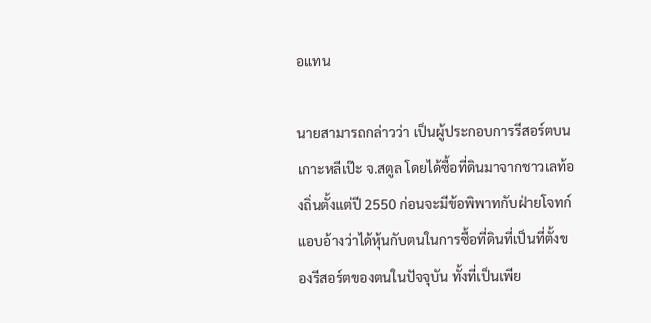อแทน

นายสามารถกล่าวว่า เป็นผู้ประกอบการรีสอร์ตบนเกาะหลีเป๊ะ จ.สตูล โดยได้ซื้อที่ดินมาจากชาวเลท้องถิ่นตั้งแต่ปี 2550 ก่อนจะมีข้อพิพาทกับฝ่ายโจทก์ แอบอ้างว่าได้หุ้นกับตนในการซื้อที่ดินที่เป็นที่ตั้งของรีสอร์ตของตนในปัจจุบัน ทั้งที่เป็นเพีย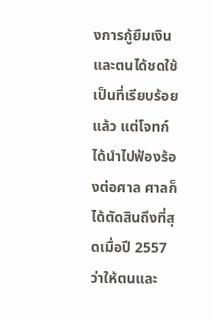งการกู้ยืมเงิน และตนได้ชดใช้เป็นที่เรียบร้อยแล้ว แต่โจทก์ได้นำไปฟ้องร้องต่อศาล ศาลก็ได้ตัดสินถึงที่สุดเมื่อปี 2557 ว่าให้ตนและ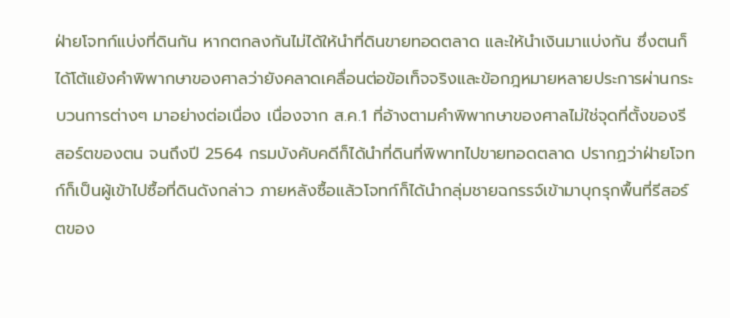ฝ่ายโจทก์แบ่งที่ดินกัน หากตกลงกันไม่ได้ให้นำที่ดินขายทอดตลาด และให้นำเงินมาแบ่งกัน ซึ่งตนก็ได้โต้แย้งคำพิพากษาของศาลว่ายังคลาดเคลื่อนต่อข้อเท็จจริงและข้อกฎหมายหลายประการผ่านกระบวนการต่างๆ มาอย่างต่อเนื่อง เนื่องจาก ส.ค.1 ที่อ้างตามคำพิพากษาของศาลไม่ใช่จุดที่ตั้งของรีสอร์ตของตน จนถึงปี 2564 กรมบังคับคดีก็ได้นำที่ดินที่พิพาทไปขายทอดตลาด ปรากฏว่าฝ่ายโจทก์ก็เป็นผู้เข้าไปซื้อที่ดินดังกล่าว ภายหลังซื้อแล้วโจทก์ก็ได้นำกลุ่มชายฉกรรจ์เข้ามาบุกรุกพื้นที่รีสอร์ตของ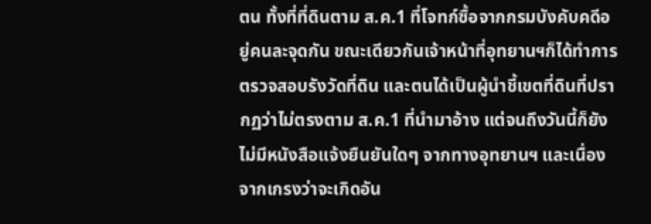ตน ทั้งที่ที่ดินตาม ส.ค.1 ที่โจทก์ซื้อจากกรมบังคับคดีอยู่คนละจุดกัน ขณะเดียวกันเจ้าหน้าที่อุทยานฯก็ได้ทำการตรวจสอบรังวัดที่ดิน และตนได้เป็นผู้นำชี้เขตที่ดินที่ปรากฏว่าไม่ตรงตาม ส.ค.1 ที่นำมาอ้าง แต่จนถึงวันนี้ก็ยังไม่มีหนังสือแจ้งยืนยันใดๆ จากทางอุทยานฯ และเนื่องจากเกรงว่าจะเกิดอัน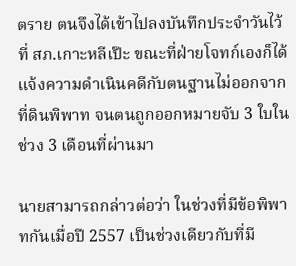ตราย ตนจึงได้เข้าไปลงบันทึกประจำวันไว้ที่ สภ.เกาะหลีเป๊ะ ขณะที่ฝ่ายโจทก์เองก็ได้แจ้งความดำเนินคดีกับตนฐานไม่ออกจากที่ดินพิพาท จนตนถูกออกหมายจับ 3 ใบในช่วง 3 เดือนที่ผ่านมา

นายสามารถกล่าวต่อว่า ในช่วงที่มีข้อพิพาทกันเมื่อปี 2557 เป็นช่วงเดียวกับที่มี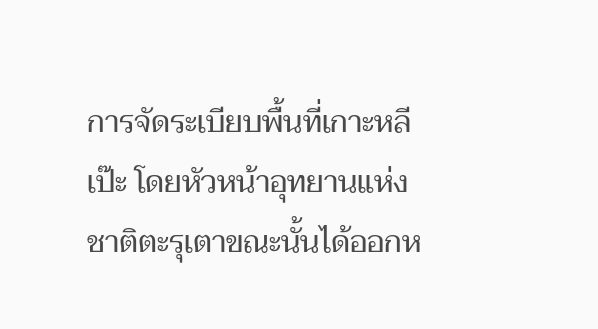การจัดระเบียบพื้นที่เกาะหลีเป๊ะ โดยหัวหน้าอุทยานแห่งชาติตะรุเตาขณะนั้นได้ออกห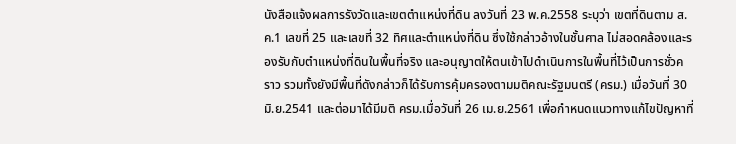นังสือแจ้งผลการรังวัดและเขตตำแหน่งที่ดิน ลงวันที่ 23 พ.ค.2558 ระบุว่า เขตที่ดินตาม ส.ค.1 เลขที่ 25 และเลขที่ 32 ทิศและตำแหน่งที่ดิน ซึ่งใช้กล่าวอ้างในชั้นศาล ไม่สอดคล้องและรองรับกับตำแหน่งที่ดินในพื้นที่จริง และอนุญาตให้ตนเข้าไปดำเนินการในพื้นที่ไว้เป็นการชั่วคราว รวมทั้งยังมีพื้นที่ดังกล่าวก็ได้รับการคุ้มครองตามมติคณะรัฐมนตรี (ครม.) เมื่อวันที่ 30 มิ.ย.2541 และต่อมาได้มีมติ ครม.เมื่อวันที่ 26 เม.ย.2561 เพื่อกำหนดแนวทางแก้ไขปัญหาที่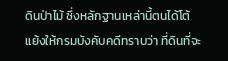ดินป่าไม้ ซึ่งหลักฐานเหล่านี้ตนได้โต้แย้งให้กรมบังคับคดีทราบว่า ที่ดินที่จะ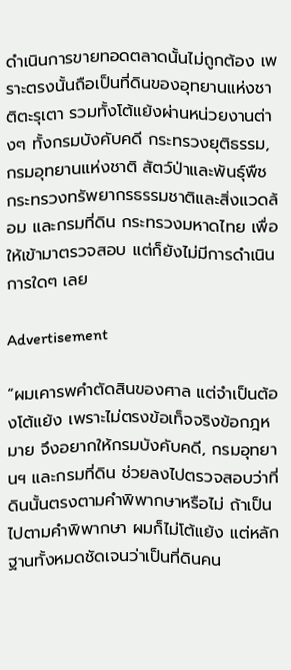ดำเนินการขายทอดตลาดนั้นไม่ถูกต้อง เพราะตรงนั้นถือเป็นที่ดินของอุทยานแห่งชาติตะรุเตา รวมทั้งโต้แย้งผ่านหน่วยงานต่างๆ ทั้งกรมบังคับคดี กระทรวงยุติธรรม, กรมอุทยานแห่งชาติ สัตว์ป่าและพันธุ์พืช กระทรวงทรัพยากรธรรมชาติและสิ่งแวดล้อม และกรมที่ดิน กระทรวงมหาดไทย เพื่อให้เข้ามาตรวจสอบ แต่ก็ยังไม่มีการดำเนินการใดๆ เลย

Advertisement

“ผมเคารพคำตัดสินของศาล แต่จำเป็นต้องโต้แย้ง เพราะไม่ตรงข้อเท็จจริงข้อกฎหมาย จึงอยากให้กรมบังคับคดี, กรมอุทยานฯ และกรมที่ดิน ช่วยลงไปตรวจสอบว่าที่ดินนั้นตรงตามคำพิพากษาหรือไม่ ถ้าเป็นไปตามคำพิพากษา ผมก็ไม่โต้แย้ง แต่หลักฐานทั้งหมดชัดเจนว่าเป็นที่ดินคน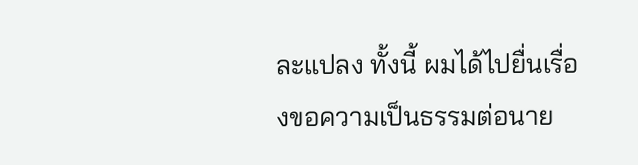ละแปลง ทั้งนี้ ผมได้ไปยื่นเรื่องขอความเป็นธรรมต่อนาย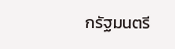กรัฐมนตรี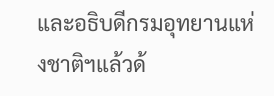และอธิบดีกรมอุทยานแห่งชาติฯแล้วด้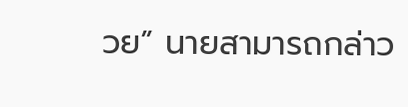วย” นายสามารถกล่าว